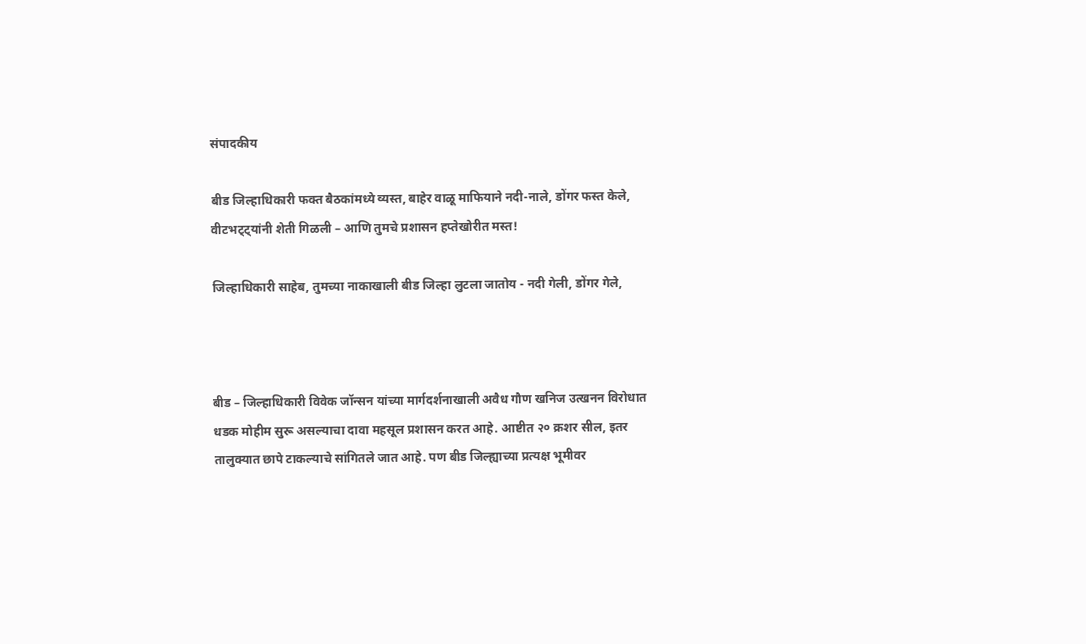संपादकीय

बीड जिल्हाधिकारी फक्त बैठकांमध्ये व्यस्त, बाहेर वाळू माफियाने नदी-नाले, डोंगर फस्त केले, वीटभट्ट्यांनी शेती गिळली – आणि तुमचे प्रशासन हप्तेखोरीत मस्त!

जिल्हाधिकारी साहेब, तुमच्या नाकाखाली बीड जिल्हा लुटला जातोय - नदी गेली, डोंगर गेले,



बीड – जिल्हाधिकारी विवेक जॉन्सन यांच्या मार्गदर्शनाखाली अवैध गौण खनिज उत्खनन विरोधात धडक मोहीम सुरू असल्याचा दावा महसूल प्रशासन करत आहे. आष्टीत २० क्रशर सील, इतर तालुक्यात छापे टाकल्याचे सांगितले जात आहे. पण बीड जिल्ह्याच्या प्रत्यक्ष भूमीवर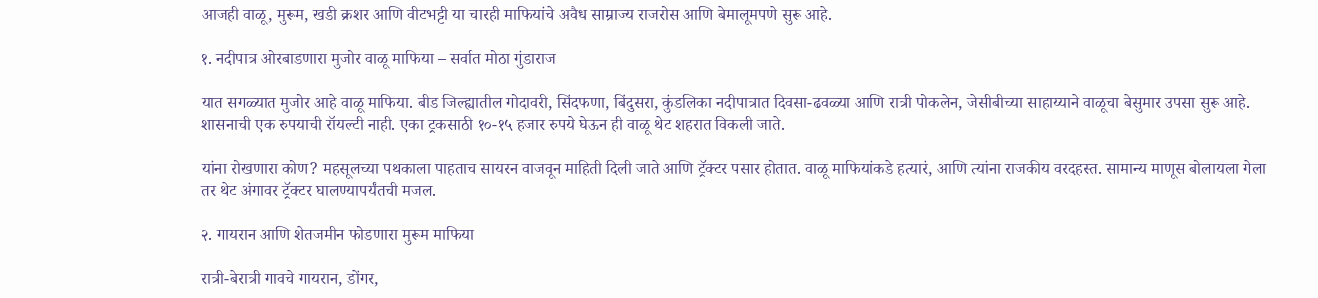आजही वाळू, मुरूम, खडी क्रशर आणि वीटभट्टी या चारही माफियांचे अवैध साम्राज्य राजरोस आणि बेमालूमपणे सुरू आहे.

१. नदीपात्र ओरबाडणारा मुजोर वाळू माफिया – सर्वात मोठा गुंडाराज

यात सगळ्यात मुजोर आहे वाळू माफिया. बीड जिल्ह्यातील गोदावरी, सिंदफणा, बिंदुसरा, कुंडलिका नदीपात्रात दिवसा-ढवळ्या आणि रात्री पोकलेन, जेसीबीच्या साहाय्याने वाळूचा बेसुमार उपसा सुरू आहे. शासनाची एक रुपयाची रॉयल्टी नाही. एका ट्रकसाठी १०-१५ हजार रुपये घेऊन ही वाळू थेट शहरात विकली जाते.

यांना रोखणारा कोण? महसूलच्या पथकाला पाहताच सायरन वाजवून माहिती दिली जाते आणि ट्रॅक्टर पसार होतात. वाळू माफियांकडे हत्यारं, आणि त्यांना राजकीय वरदहस्त. सामान्य माणूस बोलायला गेला तर थेट अंगावर ट्रॅक्टर घालण्यापर्यंतची मजल.

२. गायरान आणि शेतजमीन फोडणारा मुरूम माफिया

रात्री-बेरात्री गावचे गायरान, डोंगर,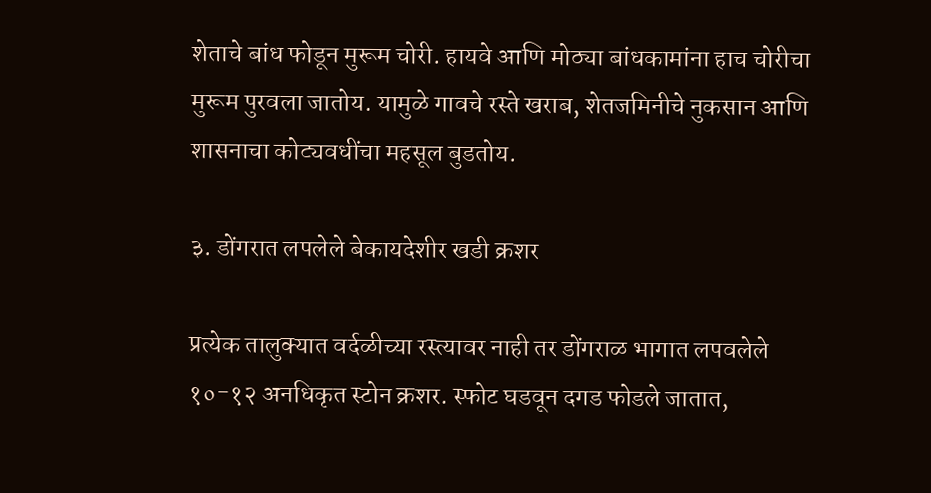शेताचे बांध फोडून मुरूम चोरी. हायवे आणि मोठ्या बांधकामांना हाच चोरीचा मुरूम पुरवला जातोय. यामुळे गावचे रस्ते खराब, शेतजमिनीचे नुकसान आणि शासनाचा कोट्यवधींचा महसूल बुडतोय.

३. डोंगरात लपलेले बेकायदेशीर खडी क्रशर

प्रत्येक तालुक्यात वर्दळीच्या रस्त्यावर नाही तर डोंगराळ भागात लपवलेले १०-१२ अनधिकृत स्टोन क्रशर. स्फोट घडवून दगड फोडले जातात,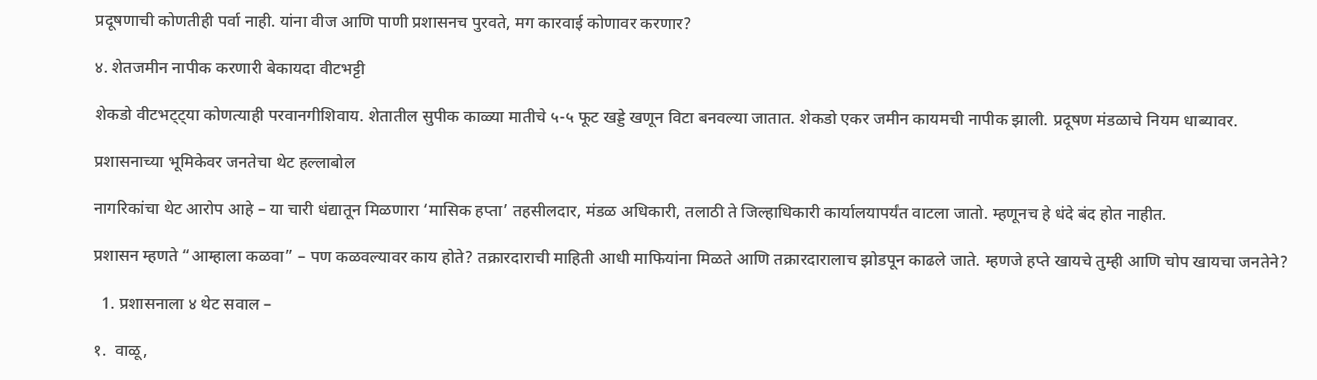प्रदूषणाची कोणतीही पर्वा नाही. यांना वीज आणि पाणी प्रशासनच पुरवते, मग कारवाई कोणावर करणार?

४. शेतजमीन नापीक करणारी बेकायदा वीटभट्टी

शेकडो वीटभट्ट्या कोणत्याही परवानगीशिवाय. शेतातील सुपीक काळ्या मातीचे ५-५ फूट खड्डे खणून विटा बनवल्या जातात. शेकडो एकर जमीन कायमची नापीक झाली. प्रदूषण मंडळाचे नियम धाब्यावर.

प्रशासनाच्या भूमिकेवर जनतेचा थेट हल्लाबोल

नागरिकांचा थेट आरोप आहे – या चारी धंद्यातून मिळणारा ‘मासिक हप्ता’ तहसीलदार, मंडळ अधिकारी, तलाठी ते जिल्हाधिकारी कार्यालयापर्यंत वाटला जातो. म्हणूनच हे धंदे बंद होत नाहीत.

प्रशासन म्हणते “आम्हाला कळवा” – पण कळवल्यावर काय होते? तक्रारदाराची माहिती आधी माफियांना मिळते आणि तक्रारदारालाच झोडपून काढले जाते. म्हणजे हप्ते खायचे तुम्ही आणि चोप खायचा जनतेने?

  1. प्रशासनाला ४ थेट सवाल –

१.  वाळू,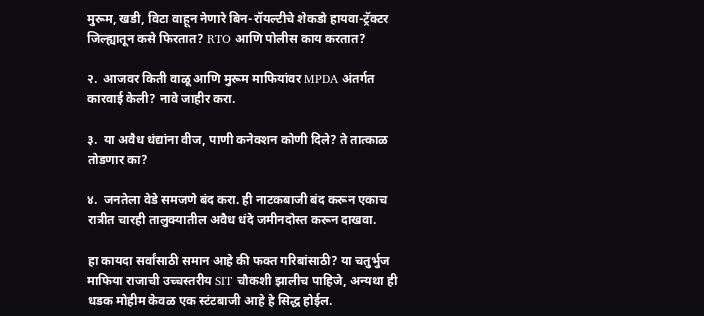मुरूम, खडी, विटा वाहून नेणारे बिन-रॉयल्टीचे शेकडो हायवा-ट्रॅक्टर जिल्ह्यातून कसे फिरतात? RTO आणि पोलीस काय करतात?

२.  आजवर किती वाळू आणि मुरूम माफियांवर MPDA अंतर्गत कारवाई केली? नावे जाहीर करा.

३.  या अवैध धंद्यांना वीज, पाणी कनेक्शन कोणी दिले? ते तात्काळ तोडणार का?

४.  जनतेला वेडे समजणे बंद करा. ही नाटकबाजी बंद करून एकाच रात्रीत चारही तालुक्यातील अवैध धंदे जमीनदोस्त करून दाखवा.

हा कायदा सर्वांसाठी समान आहे की फक्त गरिबांसाठी? या चतुर्भुज माफिया राजाची उच्चस्तरीय SIT चौकशी झालीच पाहिजे, अन्यथा ही धडक मोहीम केवळ एक स्टंटबाजी आहे हे सिद्ध होईल.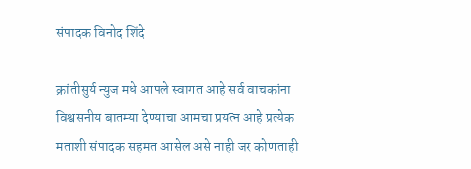संपादक विनोद शिंदे

क्रांतीसुर्य न्युज मधे आपले स्वागत आहे सर्व वाचकांना विश्वसनीय बातम्या देण्याचा आमचा प्रयत्न आहे प्रत्येक मताशी संपादक सहमत आसेल असे नाही जर कोणताही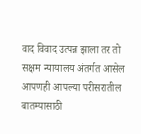वाद विवाद उत्पन्न झाला तर तो सक्षम न्यायालय अंतर्गत आसेल आपणही आपल्या परीसरातील बातम्यासाठी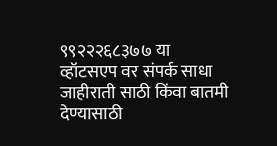९९२२२६८३७७ या व्हॉटसएप वर संपर्क साधा जाहीराती साठी किंवा बातमी देण्यासाठी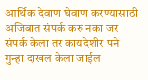आर्थिक देवाण घेवाण करण्यासाठी अजिबात संपर्क करु नका जर संपर्क केला तर कायदेशीर पने गुन्हा दाखल केला जाईल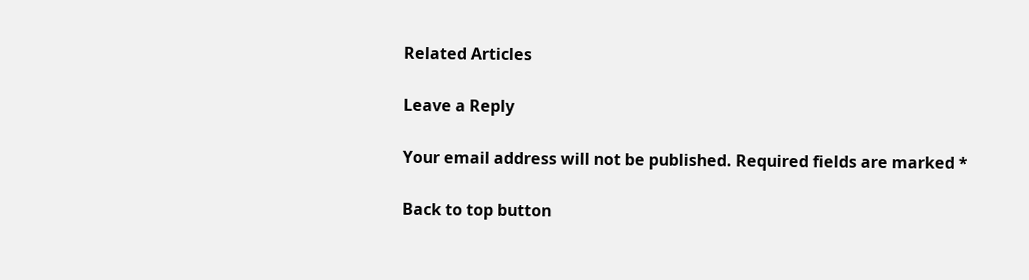Related Articles

Leave a Reply

Your email address will not be published. Required fields are marked *

Back to top button